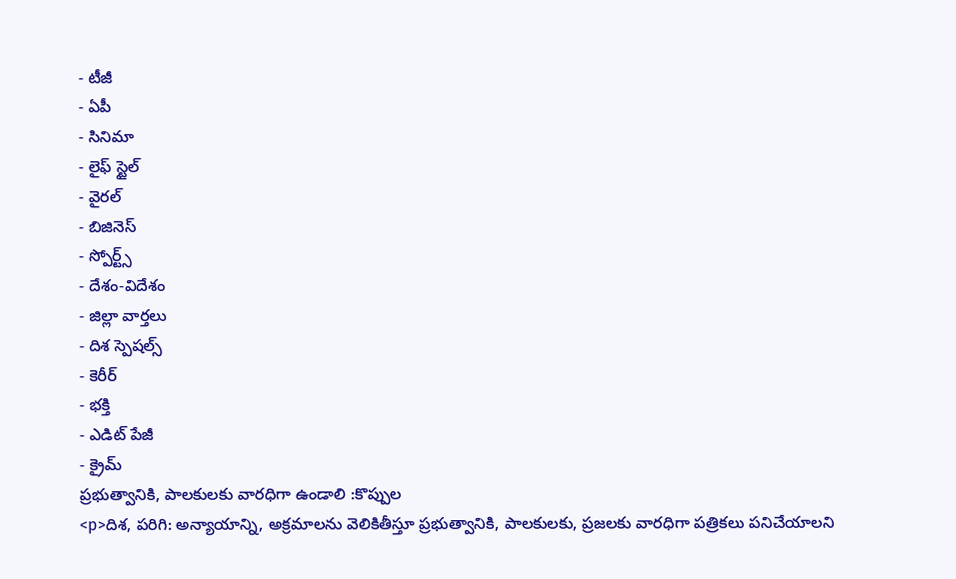- టీజీ
- ఏపీ
- సినిమా
- లైఫ్ స్టైల్
- వైరల్
- బిజినెస్
- స్పోర్ట్స్
- దేశం-విదేశం
- జిల్లా వార్తలు
- దిశ స్పెషల్స్
- కెరీర్
- భక్తి
- ఎడిట్ పేజీ
- క్రైమ్
ప్రభుత్వానికి, పాలకులకు వారధిగా ఉండాలి :కొప్పుల
<p>దిశ, పరిగి: అన్యాయాన్ని, అక్రమాలను వెలికితీస్తూ ప్రభుత్వానికి, పాలకులకు, ప్రజలకు వారధిగా పత్రికలు పనిచేయాలని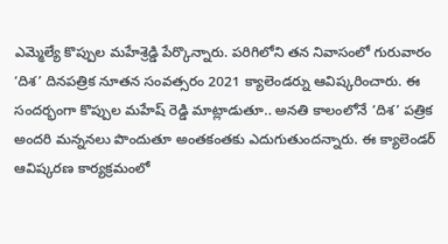ఎమ్మెల్యే కొప్పుల మహేశ్రెడ్డి పేర్కొన్నారు. పరిగిలోని తన నివాసంలో గురువారం ‘దిశ’ దినపత్రిక నూతన సంవత్సరం 2021 క్యాలెండర్ను ఆవిష్కరించారు. ఈ సందర్భంగా కొప్పుల మహేష్ రెడ్డి మాట్లాడుతూ.. అనతి కాలంలోనే ‘దిశ’ పత్రిక అందరి మన్ననలు పొందుతూ అంతకంతకు ఎదుగుతుందన్నారు. ఈ క్యాలెండర్ ఆవిష్కరణ కార్యక్రమంలో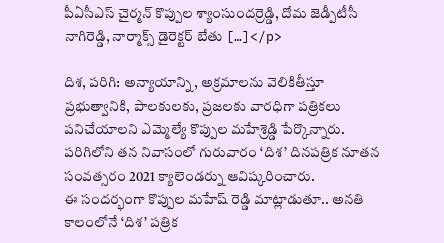పీఏసీఎస్ చైర్మన్ కొప్పుల శ్యాంసుందర్రెడ్డి, దోమ జెడ్పీటీసీ నాగిరెడ్డి, నార్మాక్స్ డైరెక్టర్ బేతు […]</p>

దిశ, పరిగి: అన్యాయాన్ని, అక్రమాలను వెలికితీస్తూ ప్రభుత్వానికి, పాలకులకు, ప్రజలకు వారధిగా పత్రికలు పనిచేయాలని ఎమ్మెల్యే కొప్పుల మహేశ్రెడ్డి పేర్కొన్నారు. పరిగిలోని తన నివాసంలో గురువారం ‘దిశ’ దినపత్రిక నూతన సంవత్సరం 2021 క్యాలెండర్ను ఆవిష్కరించారు.
ఈ సందర్భంగా కొప్పుల మహేష్ రెడ్డి మాట్లాడుతూ.. అనతి కాలంలోనే ‘దిశ’ పత్రిక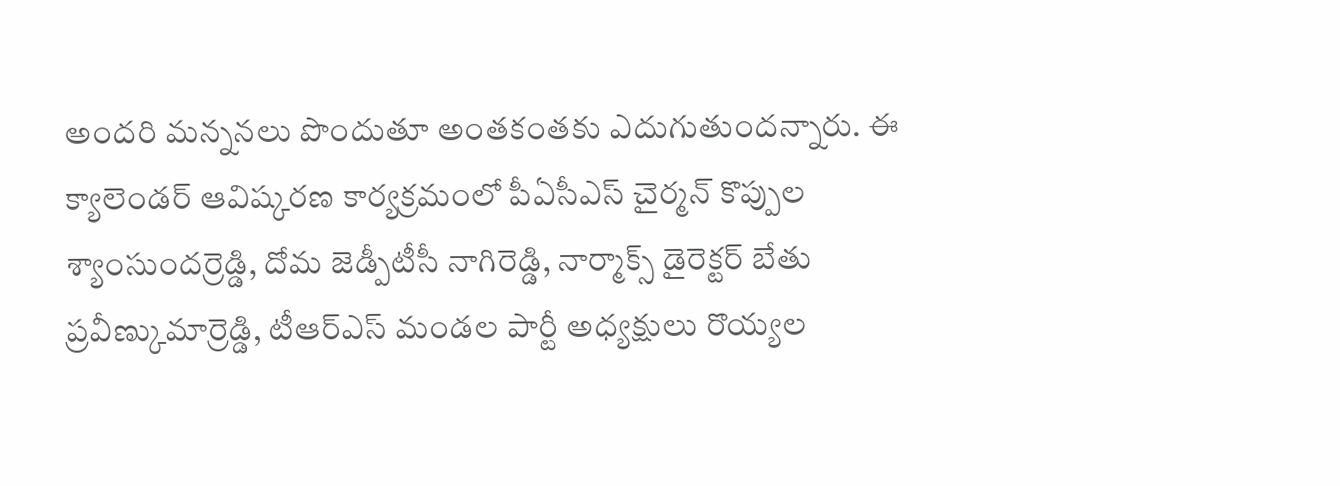అందరి మన్ననలు పొందుతూ అంతకంతకు ఎదుగుతుందన్నారు. ఈ క్యాలెండర్ ఆవిష్కరణ కార్యక్రమంలో పీఏసీఎస్ చైర్మన్ కొప్పుల శ్యాంసుందర్రెడ్డి, దోమ జెడ్పీటీసీ నాగిరెడ్డి, నార్మాక్స్ డైరెక్టర్ బేతు ప్రవీణ్కుమార్రెడ్డి, టీఆర్ఎస్ మండల పార్టీ అధ్యక్షులు రొయ్యల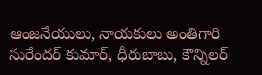ఆంజనేయులు, నాయకులు అంతిగారి సురేందర్ కుమార్, ధీరుబాబు, కౌన్నిలర్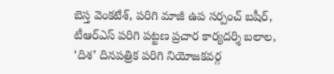బెస్త వెంకటేశ్, పరిగి మాజీ ఉప సర్పంచ్ బషీర్, టీఆర్ఎస్ పరిగి పట్టణ ప్రచార కార్యదర్శి బలాల, ‘దిశ’ దినపత్రిక పరిగి నియోజకవర్గ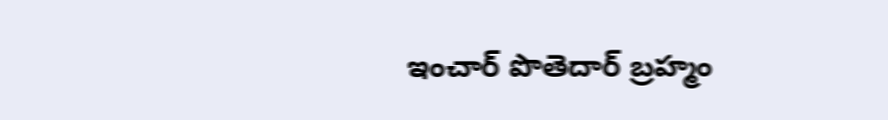ఇంచార్ పొతెదార్ బ్రహ్మం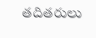తదితరులు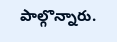పాల్గొన్నారు.